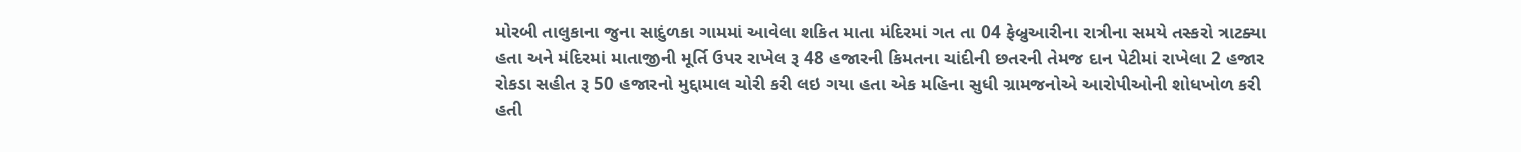મોરબી તાલુકાના જુના સાદુંળકા ગામમાં આવેલા શકિત માતા મંદિરમાં ગત તા 04 ફેબ્રુઆરીના રાત્રીના સમયે તસ્કરો ત્રાટક્યા હતા અને મંદિરમાં માતાજીની મૂર્તિ ઉપર રાખેલ રૂ 48 હજારની કિમતના ચાંદીની છતરની તેમજ દાન પેટીમાં રાખેલા 2 હજાર રોકડા સહીત રૂ 50 હજારનો મુદ્દામાલ ચોરી કરી લઇ ગયા હતા એક મહિના સુધી ગ્રામજનોએ આરોપીઓની શોધખોળ કરી હતી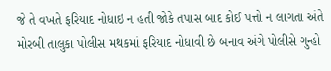જે તે વખતે ફરિયાદ નોધાઇ ન હતી જોકે તપાસ બાદ કોઈ પત્તો ન લાગતા અંતે મોરબી તાલુકા પોલીસ મથકમાં ફરિયાદ નોધાવી છે બનાવ અંગે પોલીસે ગુન્હો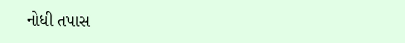નોધી તપાસ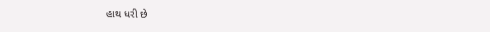હાથ ધરી છે